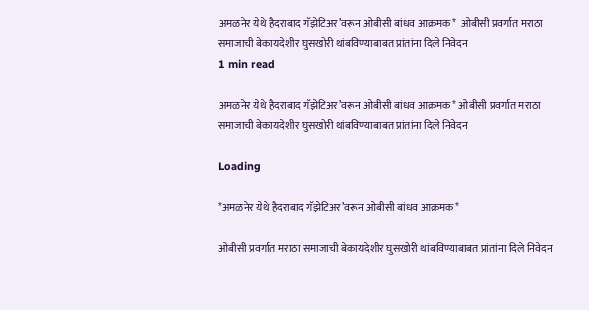अमळनेर येथे हैदराबाद गॅझेटिअर’वरून ओबीसी बांधव आक्रमक*  ओबीसी प्रवर्गात मराठा समाजाची बेकायदेशीर घुसखोरी थांबविण्याबाबत प्रांतांना दिले निवेदन
1 min read

अमळनेर येथे हैदराबाद गॅझेटिअर’वरून ओबीसी बांधव आक्रमक* ओबीसी प्रवर्गात मराठा समाजाची बेकायदेशीर घुसखोरी थांबविण्याबाबत प्रांतांना दिले निवेदन

Loading

*अमळनेर येथे हैदराबाद गॅझेटिअर’वरून ओबीसी बांधव आक्रमक*

ओबीसी प्रवर्गात मराठा समाजाची बेकायदेशीर घुसखोरी थांबविण्याबाबत प्रांतांना दिले निवेदन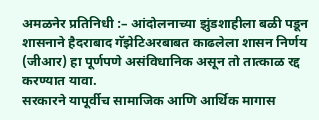अमळनेर प्रतिनिधी :– आंदोलनाच्या झुंडशाहीला बळी पडून शासनाने हैदराबाद गॅझेटिअरबाबत काढलेला शासन निर्णय (जीआर) हा पूर्णपणे असंविधानिक असून तो तात्काळ रद्द करण्यात यावा.
सरकारने यापूर्वीच सामाजिक आणि आर्थिक मागास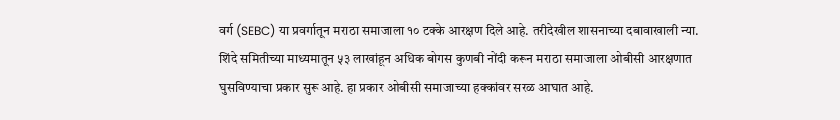वर्ग (SEBC) या प्रवर्गातून मराठा समाजाला १० टक्के आरक्षण दिले आहे. तरीदेखील शासनाच्या दबावाखाली न्या. शिंदे समितीच्या माध्यमातून ५३ लाखांहून अधिक बोगस कुणबी नोंदी करून मराठा समाजाला ओबीसी आरक्षणात घुसविण्याचा प्रकार सुरू आहे. हा प्रकार ओबीसी समाजाच्या हक्कांवर सरळ आघात आहे.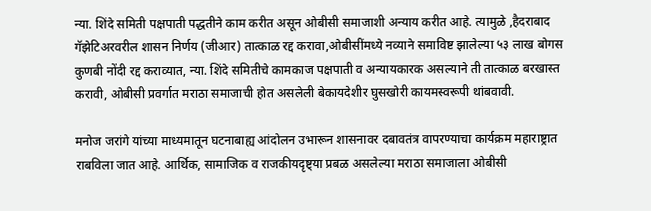न्या. शिंदे समिती पक्षपाती पद्धतीने काम करीत असून ओबीसी समाजाशी अन्याय करीत आहे. त्यामुळे ,हैदराबाद गॅझेटिअरवरील शासन निर्णय (जीआर) तात्काळ रद्द करावा,ओबीसींमध्ये नव्याने समाविष्ट झालेल्या ५३ लाख बोगस कुणबी नोंदी रद्द कराव्यात, न्या. शिंदे समितीचे कामकाज पक्षपाती व अन्यायकारक असल्याने ती तात्काळ बरखास्त करावी, ओबीसी प्रवर्गात मराठा समाजाची होत असलेली बेकायदेशीर घुसखोरी कायमस्वरूपी थांबवावी.

मनोज जरांगे यांच्या माध्यमातून घटनाबाह्य आंदोलन उभारून शासनावर दबावतंत्र वापरण्याचा कार्यक्रम महाराष्ट्रात राबविला जात आहे. आर्थिक, सामाजिक व राजकीयदृष्ट्या प्रबळ असलेल्या मराठा समाजाला ओबीसी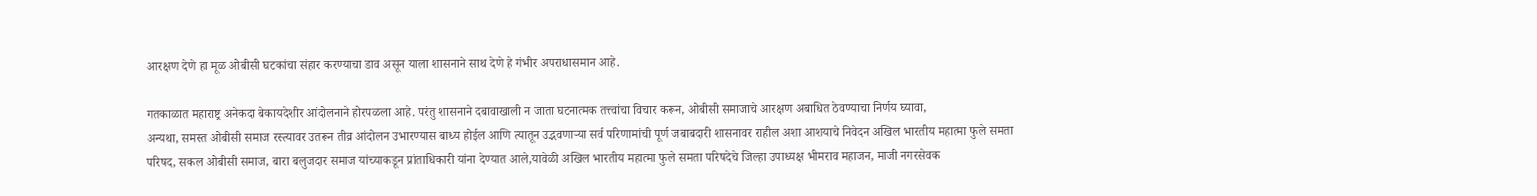आरक्षण देणे हा मूळ ओबीसी घटकांचा संहार करण्याचा डाव असून याला शासनाने साथ देणे हे गंभीर अपराधासमान आहे.

गतकाळात महाराष्ट्र अनेकदा बेकायदेशीर आंदोलनाने होरपळला आहे. परंतु शासनाने दबावाखाली न जाता घटनात्मक तत्त्वांचा विचार करून, ओबीसी समाजाचे आरक्षण अबाधित ठेवण्याचा निर्णय घ्यावा,
अन्यथा, समस्त ओबीसी समाज रस्त्यावर उतरून तीव्र आंदोलन उभारण्यास बाध्य होईल आणि त्यातून उद्भवणाऱ्या सर्व परिणामांची पूर्ण जबाबदारी शासनावर राहील अशा आशयाचे निवेदन अखिल भारतीय महात्मा फुले समता परिषद, सकल ओबीसी समाज, बारा बलुजदार समाज यांच्याकडून प्रांताधिकारी यांना देण्यात आले,यावेळी अखिल भारतीय महात्मा फुले समता परिषदेचे जिल्हा उपाध्यक्ष भीमराव महाजन, माजी नगरसेवक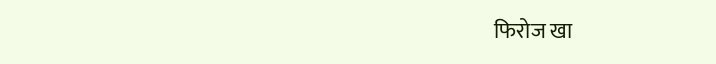फिरोज खा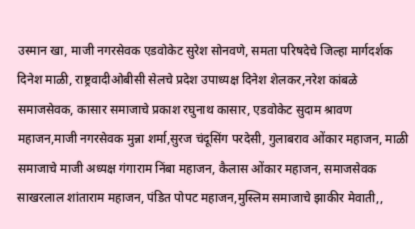उस्मान खा, माजी नगरसेवक एडवोकेट सुरेश सोनवणे, समता परिषदेचे जिल्हा मार्गदर्शक दिनेश माळी, राष्ट्रवादीओबीसी सेलचे प्रदेश उपाध्यक्ष दिनेश शेलकर,नरेश कांबळे समाजसेवक, कासार समाजाचे प्रकाश रघुनाथ कासार, एडवोकेट सुदाम श्रावण महाजन,माजी नगरसेवक मुन्ना शर्मा,सुरज चंदूसिंग परदेसी, गुलाबराव ओंकार महाजन, माळी समाजाचे माजी अध्यक्ष गंगाराम निंबा महाजन, कैलास ओंकार महाजन, समाजसेवक साखरलाल शांताराम महाजन, पंडित पोपट महाजन,मुस्लिम समाजाचे झाकीर मेवाती,,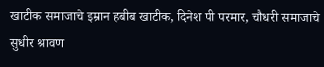खाटीक समाजाचे इम्रान हबीब खाटीक, दिनेश पी परमार, चौधरी समाजाचे सुधीर श्रावण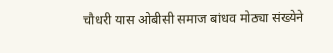चौधरी यास ओबीसी समाज बांधव मोठ्या संख्येने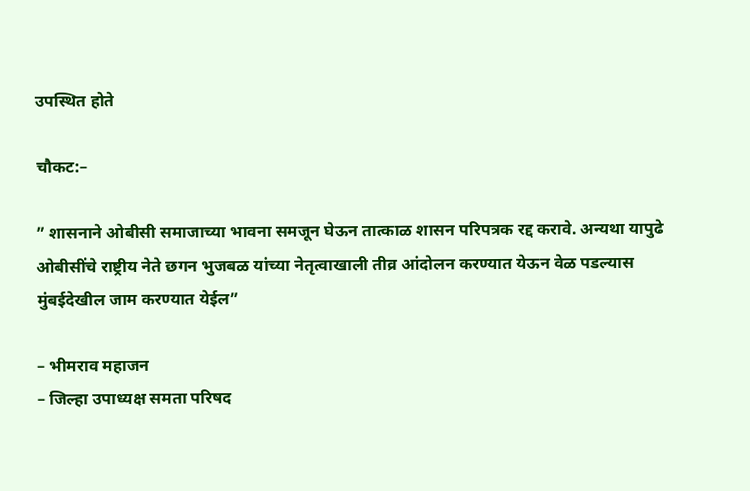उपस्थित होते

चौकट:–

” शासनाने ओबीसी समाजाच्या भावना समजून घेऊन तात्काळ शासन परिपत्रक रद्द करावे. अन्यथा यापुढे ओबीसींचे राष्ट्रीय नेते छगन भुजबळ यांच्या नेतृत्वाखाली तीव्र आंदोलन करण्यात येऊन वेळ पडल्यास मुंबईदेखील जाम करण्यात येईल”

– भीमराव महाजन
– जिल्हा उपाध्यक्ष समता परिषद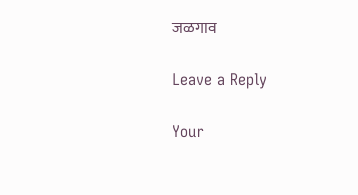जळगाव

Leave a Reply

Your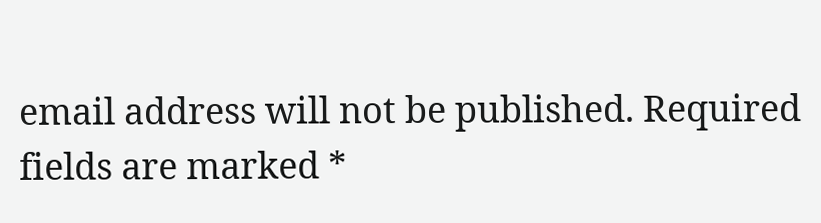email address will not be published. Required fields are marked *